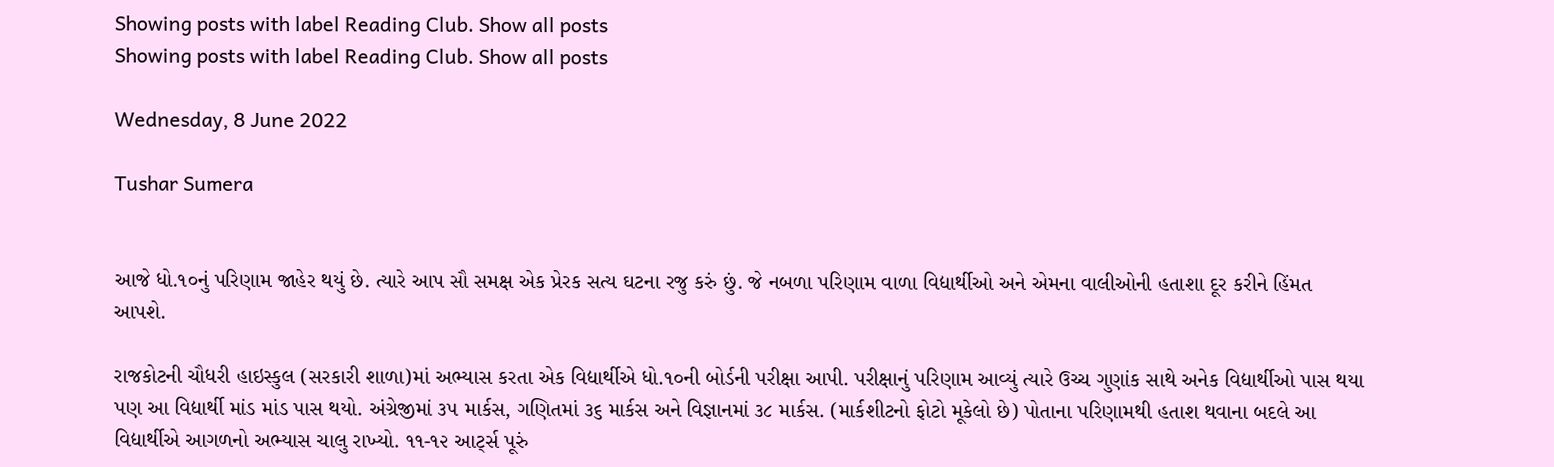Showing posts with label Reading Club. Show all posts
Showing posts with label Reading Club. Show all posts

Wednesday, 8 June 2022

Tushar Sumera


આજે ધો.૧૦નું પરિણામ જાહેર થયું છે. ત્યારે આપ સૌ સમક્ષ એક પ્રેરક સત્ય ઘટના રજુ કરું છું. જે નબળા પરિણામ વાળા વિદ્યાર્થીઓ અને એમના વાલીઓની હતાશા દૂર કરીને હિંમત આપશે.

રાજકોટની ચૌધરી હાઇસ્કુલ (સરકારી શાળા)માં અભ્યાસ કરતા એક વિદ્યાર્થીએ ધો.૧૦ની બોર્ડની પરીક્ષા આપી. પરીક્ષાનું પરિણામ આવ્યું ત્યારે ઉચ્ચ ગુણાંક સાથે અનેક વિદ્યાર્થીઓ પાસ થયા પણ આ વિદ્યાર્થી માંડ માંડ પાસ થયો. અંગ્રેજીમાં ૩૫ માર્કસ, ગણિતમાં ૩૬ માર્કસ અને વિજ્ઞાનમાં ૩૮ માર્કસ. (માર્કશીટનો ફોટો મૂકેલો છે) પોતાના પરિણામથી હતાશ થવાના બદલે આ વિદ્યાર્થીએ આગળનો અભ્યાસ ચાલુ રાખ્યો. ૧૧-૧૨ આર્ટ્સ પૂરું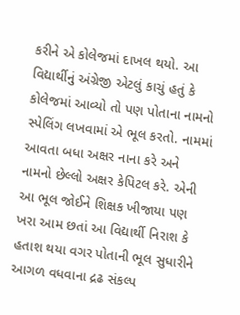કરીને એ કોલેજમાં દાખલ થયો. આ વિદ્યાર્થીનું અંગ્રેજી એટલું કાચું હતું કે કોલેજમાં આવ્યો તો પણ પોતાના નામનો સ્પેલિંગ લખવામાં એ ભૂલ કરતો. નામમાં આવતા બધા અક્ષર નાના કરે અને નામનો છેલ્લો અક્ષર કેપિટલ કરે. એની આ ભૂલ જોઈને શિક્ષક ખીજાયા પણ ખરા આમ છતાં આ વિદ્યાર્થી નિરાશ કે હતાશ થયા વગર પોતાની ભૂલ સુધારીને આગળ વધવાના દ્રઢ સંકલ્પ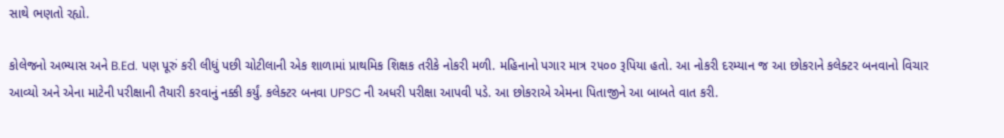સાથે ભણતો રહ્યો.

કોલેજનો અભ્યાસ અને B.Ed. પણ પૂરું કરી લીધું પછી ચોટીલાની એક શાળામાં પ્રાથમિક શિક્ષક તરીકે નોકરી મળી. મહિનાનો પગાર માત્ર ૨૫૦૦ રૂપિયા હતો. આ નોકરી દરમ્યાન જ આ છોકરાને કલેક્ટર બનવાનો વિચાર આવ્યો અને એના માટેની પરીક્ષાની તૈયારી કરવાનું નક્કી કર્યું. કલેક્ટર બનવા UPSC ની અધરી પરીક્ષા આપવી પડે. આ છોકરાએ એમના પિતાજીને આ બાબતે વાત કરી.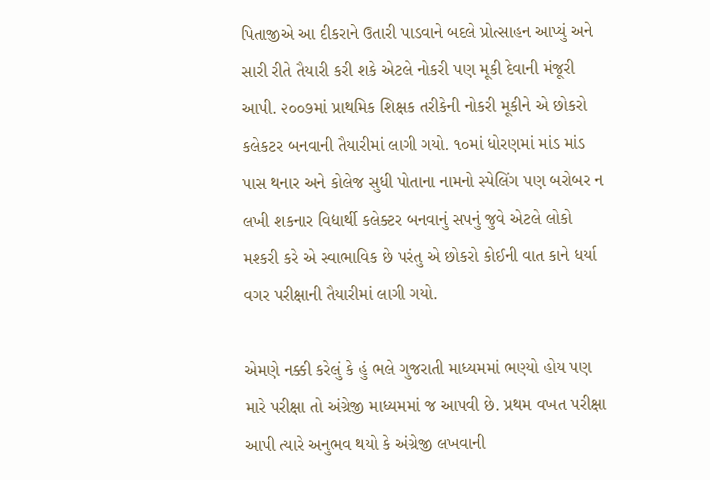પિતાજીએ આ દીકરાને ઉતારી પાડવાને બદલે પ્રોત્સાહન આપ્યું અને સારી રીતે તૈયારી કરી શકે એટલે નોકરી પણ મૂકી દેવાની મંજૂરી આપી. ૨૦૦૭માં પ્રાથમિક શિક્ષક તરીકેની નોકરી મૂકીને એ છોકરો કલેકટર બનવાની તૈયારીમાં લાગી ગયો. ૧૦માં ધોરણમાં માંડ માંડ પાસ થનાર અને કોલેજ સુધી પોતાના નામનો સ્પેલિંગ પણ બરોબર ન લખી શકનાર વિદ્યાર્થી કલેક્ટર બનવાનું સપનું જુવે એટલે લોકો મશ્કરી કરે એ સ્વાભાવિક છે પરંતુ એ છોકરો કોઈની વાત કાને ધર્યા વગર પરીક્ષાની તૈયારીમાં લાગી ગયો.

એમણે નક્કી કરેલું કે હું ભલે ગુજરાતી માધ્યમમાં ભણ્યો હોય પણ મારે પરીક્ષા તો અંગ્રેજી માધ્યમમાં જ આપવી છે. પ્રથમ વખત પરીક્ષા આપી ત્યારે અનુભવ થયો કે અંગ્રેજી લખવાની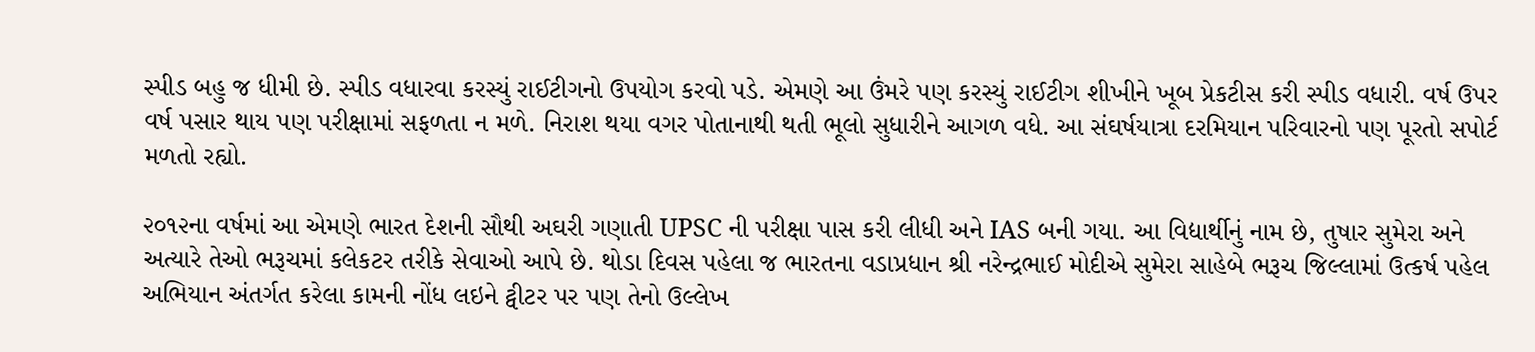સ્પીડ બહુ જ ધીમી છે. સ્પીડ વધારવા કરસ્યું રાઈટીગનો ઉપયોગ કરવો પડે. એમણે આ ઉંમરે પણ કરસ્યું રાઈટીગ શીખીને ખૂબ પ્રેકટીસ કરી સ્પીડ વધારી. વર્ષ ઉપર વર્ષ પસાર થાય પણ પરીક્ષામાં સફળતા ન મળે. નિરાશ થયા વગર પોતાનાથી થતી ભૂલો સુધારીને આગળ વધે. આ સંઘર્ષયાત્રા દરમિયાન પરિવારનો પણ પૂરતો સપોર્ટ મળતો રહ્યો.

૨૦૧૨ના વર્ષમાં આ એમણે ભારત દેશની સૌથી અઘરી ગણાતી UPSC ની પરીક્ષા પાસ કરી લીધી અને IAS બની ગયા. આ વિદ્યાર્થીનું નામ છે, તુષાર સુમેરા અને અત્યારે તેઓ ભરૂચમાં કલેકટર તરીકે સેવાઓ આપે છે. થોડા દિવસ પહેલા જ ભારતના વડાપ્રધાન શ્રી નરેન્દ્રભાઈ મોદીએ સુમેરા સાહેબે ભરૂચ જિલ્લામાં ઉત્કર્ષ પહેલ અભિયાન અંતર્ગત કરેલા કામની નોંધ લઇને ટ્વીટર પર પણ તેનો ઉલ્લેખ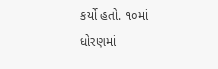કર્યો હતો. ૧૦માં ધોરણમાં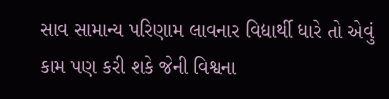સાવ સામાન્ય પરિણામ લાવનાર વિદ્યાર્થી ધારે તો એવું કામ પણ કરી શકે જેની વિશ્વના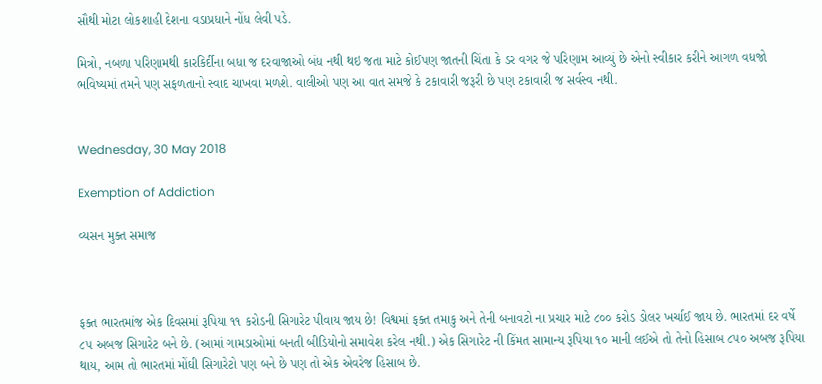સૌથી મોટા લોકશાહી દેશના વડાપ્રધાને નોંધ લેવી પડે.

મિત્રો, નબળા પરિણામથી કારકિર્દીના બધા જ દરવાજાઓ બંધ નથી થઇ જતા માટે કોઈપણ જાતની ચિંતા કે ડર વગર જે પરિણામ આવ્યું છે એનો સ્વીકાર કરીને આગળ વધજો ભવિષ્યમાં તમને પણ સફળતાનો સ્વાદ ચાખવા મળશે. વાલીઓ પણ આ વાત સમજે કે ટકાવારી જરૂરી છે પણ ટકાવારી જ સર્વસ્વ નથી.


Wednesday, 30 May 2018

Exemption of Addiction

વ્યસન મુક્ત સમાજ



ફક્ત ભારતમાંજ એક દિવસમાં રૂપિયા ૧૧ કરોડની સિગારેટ પીવાય જાય છે! વિશ્વમાં ફક્ત તમાકુ અને તેની બનાવટો ના પ્રચાર માટે ૮૦૦ કરોડ ડોલર ખર્ચાઈ જાય છે. ભારતમાં દર વર્ષે ૮૫ અબજ સિગારેટ બને છે. (આમાં ગામડાઓમાં બનતી બીડિયોનો સમાવેશ કરેલ નથી.) એક સિગારેટ ની કિંમત સામાન્ય રૂપિયા ૧૦ માની લઈએ તો તેનો હિસાબ ૮૫૦ અબજ રૂપિયા થાય, આમ તો ભારતમાં મોંઘી સિગારેટો પણ બને છે પણ તો એક એવરેજ હિસાબ છે.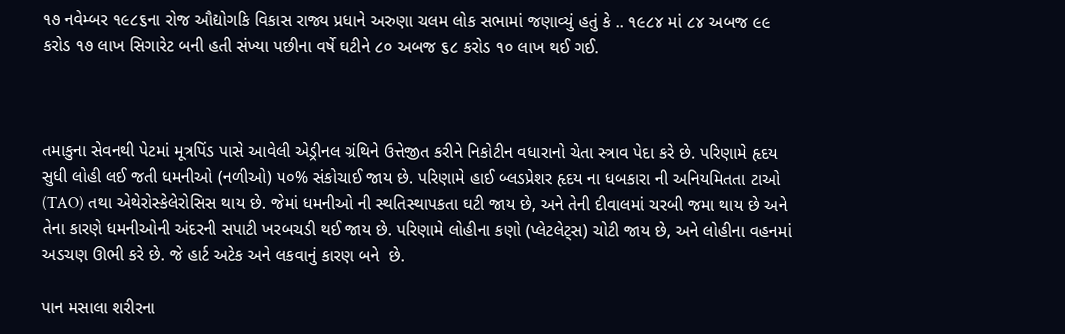૧૭ નવેમ્બર ૧૯૮૬ના રોજ ઔદ્યોગકિ વિકાસ રાજ્ય પ્રધાને અરુણા ચલમ લોક સભામાં જણાવ્યું હતું કે .. ૧૯૮૪ માં ૮૪ અબજ ૯૯ કરોડ ૧૭ લાખ સિગારેટ બની હતી સંખ્યા પછીના વર્ષે ઘટીને ૮૦ અબજ ૬૮ કરોડ ૧૦ લાખ થઈ ગઈ.



તમાકુના સેવનથી પેટમાં મૂત્રપિંડ પાસે આવેલી એડ્રીનલ ગ્રંથિને ઉત્તેજીત કરીને નિકોટીન વધારાનો ચેતા સ્ત્રાવ પેદા કરે છે. પરિણામે હૃદય સુધી લોહી લઈ જતી ધમનીઓ ‌(નળીઓ) ૫૦% સંકોચાઈ જાય છે. પરિણામે હાઈ બ્લડપ્રેશર હૃદય ના ધબકારા ની અનિયમિતતા ટાઓ (TAO) તથા એથેરોસ્કેલેરોસિસ થાય છે. જેમાં ધમનીઓ ની સ્થતિસ્થાપકતા ઘટી જાય છે, અને તેની દીવાલમાં ચરબી જમા થાય છે અને તેના કારણે ધમનીઓની અંદરની સપાટી ખરબચડી થઈ જાય છે. પરિણામે લોહીના કણો (પ્લેટલેટ્સ) ચોટી જાય છે, અને લોહીના વહનમાં અડચણ ઊભી કરે છે. જે હાર્ટ અટેક અને લકવાનું કારણ બને  છે.

પાન મસાલા શરીરના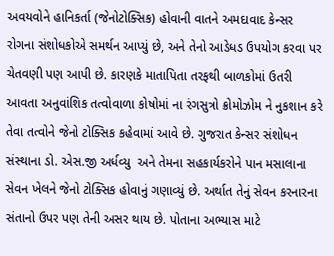અવયવોને હાનિકર્તા (જેનોટોક્સિક) હોવાની વાતને અમદાવાદ કેન્સર રોગના સંશોધકોએ સમર્થન આપ્યું છે, અને તેનો આડેધડ ઉપયોગ કરવા પર ચેતવણી પણ આપી છે. કારણકે માતાપિતા તરફથી બાળકોમાં ઉતરી આવતા અનુવાંશિક તત્વોવાળા કોષોમાં ના રંગસુત્રો ક્રોમોઝોમ ને નુકશાન કરે તેવા તત્વોને જેનો ટોક્સિક કહેવામાં આવે છે. ગુજરાત કેન્સર સંશોધન સંસ્થાના ડો. એસ.જી અર્ધવ્યુ  અને તેમના સહકાર્યકરોને પાન મસાલાના સેવન ખેલને જેનો ટોક્સિક હોવાનું ગણાવ્યું છે. અર્થાત તેનું સેવન કરનારના સંતાનો ઉપર પણ તેની અસર થાય છે. પોતાના અભ્યાસ માટે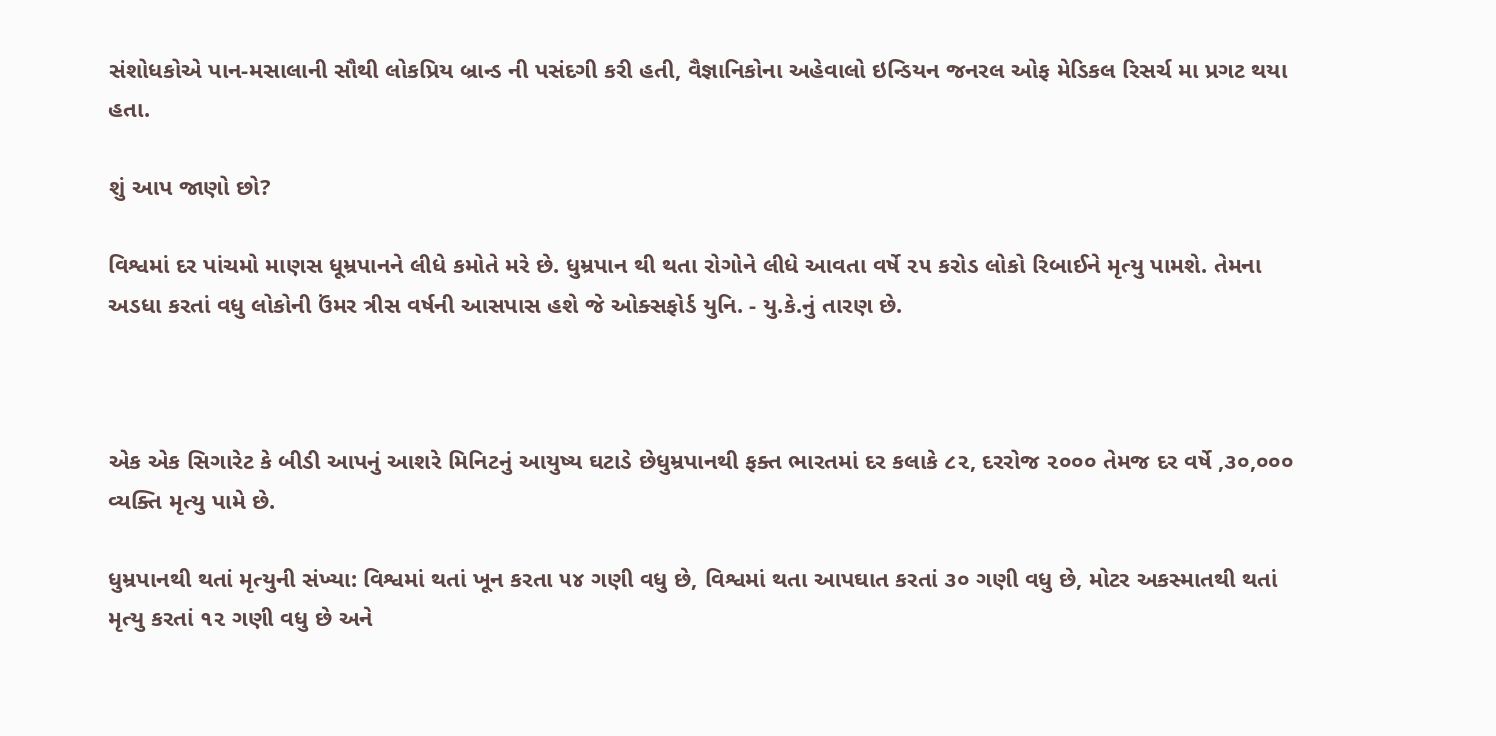સંશોધકોએ પાન-મસાલાની સૌથી લોકપ્રિય બ્રાન્ડ ની પસંદગી કરી હતી, વૈજ્ઞાનિકોના અહેવાલો ઇન્ડિયન જનરલ ઓફ મેડિકલ રિસર્ચ મા પ્રગટ થયા હતા.

શું આપ જાણો છો?

વિશ્વમાં દર પાંચમો માણસ ધૂમ્રપાનને લીધે કમોતે મરે છે. ધુમ્રપાન થી થતા રોગોને લીધે આવતા વર્ષે ૨૫ કરોડ લોકો રિબાઈને મૃત્યુ પામશે. તેમના અડધા કરતાં વધુ લોકોની ઉંમર ત્રીસ વર્ષની આસપાસ હશે જે ઓક્સફોર્ડ યુનિ. - યુ.કે.નું તારણ છે.



એક એક સિગારેટ કે બીડી આપનું આશરે મિનિટનું આયુષ્ય ઘટાડે છેધુમ્રપાનથી ફક્ત ભારતમાં દર કલાકે ૮૨, દરરોજ ૨૦૦૦ તેમજ દર વર્ષે ,૩૦,૦૦૦  વ્યક્તિ મૃત્યુ પામે છે.

ધુમ્રપાનથી થતાં મૃત્યુની સંખ્યા: વિશ્વમાં થતાં ખૂન કરતા ૫૪ ગણી વધુ છે, વિશ્વમાં થતા આપઘાત કરતાં ૩૦ ગણી વધુ છે, મોટર અકસ્માતથી થતાં મૃત્યુ કરતાં ૧૨ ગણી વધુ છે અને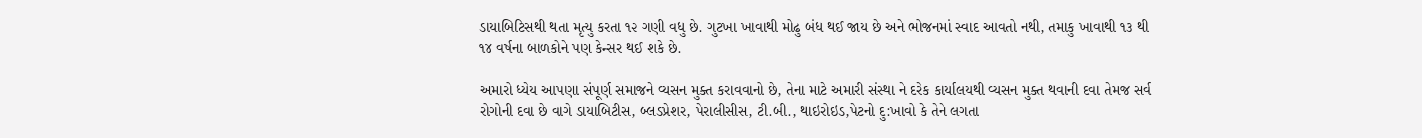ડાયાબિટિસથી થતા મૃત્યુ કરતા ૧૨ ગણી વધુ છે. ગુટખા ખાવાથી મોઢુ બંધ થઈ જાય છે અને ભોજનમાં સ્વાદ આવતો નથી, તમાકુ ખાવાથી ૧૩ થી ૧૪ વર્ષના બાળકોને પણ કેન્સર થઈ શકે છે.

અમારો ધ્યેય આપણા સંપૂર્ણ સમાજને વ્યસન મુક્ત કરાવવાનો છે, તેના માટે અમારી સંસ્થા ને દરેક કાર્યાલયથી વ્યસન મુક્ત થવાની દવા તેમજ સર્વ રોગોની દવા છે વાગે ડાયાબિટીસ, બ્લડપ્રેશર, પેરાલીસીસ, ટી.બી., થાઇરોઇડ,પેટનો દુ:ખાવો કે તેને લગતા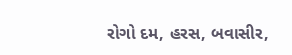રોગો દમ, હરસ, બવાસીર,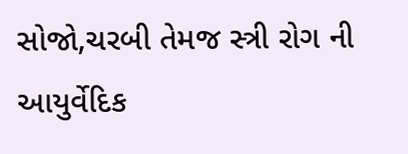સોજો,ચરબી તેમજ સ્ત્રી રોગ ની આયુર્વેદિક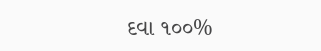દવા ૧૦૦%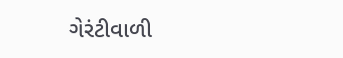ગેરંટીવાળી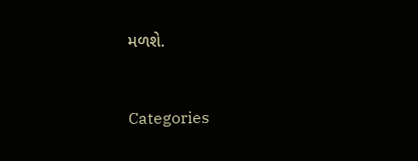મળશે.


Categories